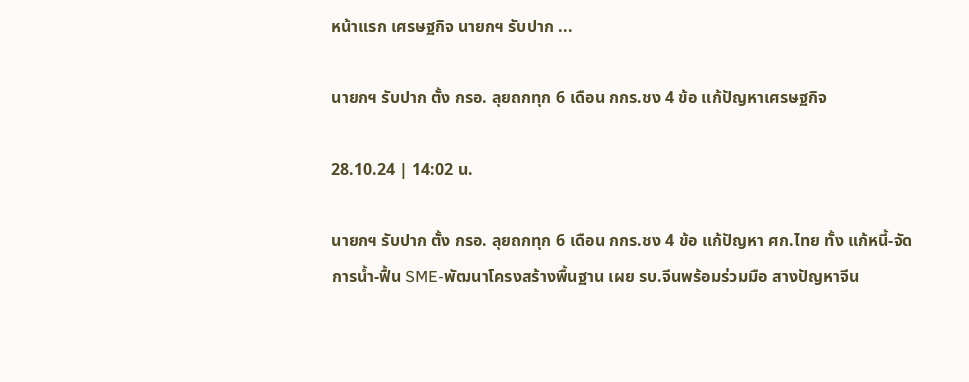หน้าแรก เศรษฐกิจ นายกฯ รับปาก ...

นายกฯ รับปาก ตั้ง กรอ. ลุยถกทุก 6 เดือน กกร.ชง 4 ข้อ แก้ปัญหาเศรษฐกิจ

28.10.24 | 14:02 น.

นายกฯ รับปาก ตั้ง กรอ. ลุยถกทุก 6 เดือน กกร.ชง 4 ข้อ แก้ปัญหา ศก.ไทย ทั้ง แก้หนี้-จัดการน้ำ-ฟื้น SME-พัฒนาโครงสร้างพื้นฐาน เผย รบ.จีนพร้อมร่วมมือ สางปัญหาจีน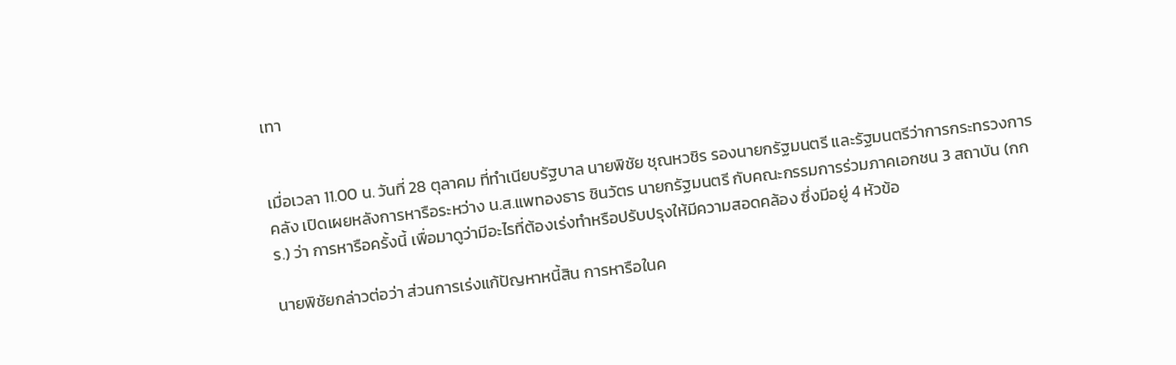เทา


เมื่อเวลา 11.00 น. วันที่ 28 ตุลาคม ที่ทําเนียบรัฐบาล นายพิชัย ชุณหวชิร รองนายกรัฐมนตรี และรัฐมนตรีว่าการกระทรวงการคลัง เปิดเผยหลังการหารือระหว่าง น.ส.แพทองธาร ชินวัตร นายกรัฐมนตรี กับคณะกรรมการร่วมภาคเอกชน 3 สถาบัน (กกร.) ว่า การหารือครั้งนี้ เพื่อมาดูว่ามีอะไรที่ต้องเร่งทําหรือปรับปรุงให้มีความสอดคล้อง ซึ่งมีอยู่ 4 หัวข้อ

นายพิชัยกล่าวต่อว่า ส่วนการเร่งแก้ปัญหาหนี้สิน การหารือในค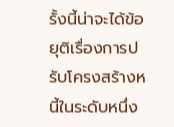รั้งนี้น่าจะได้ข้อยุติเรื่องการปรับโครงสร้างหนี้ในระดับหนึ่ง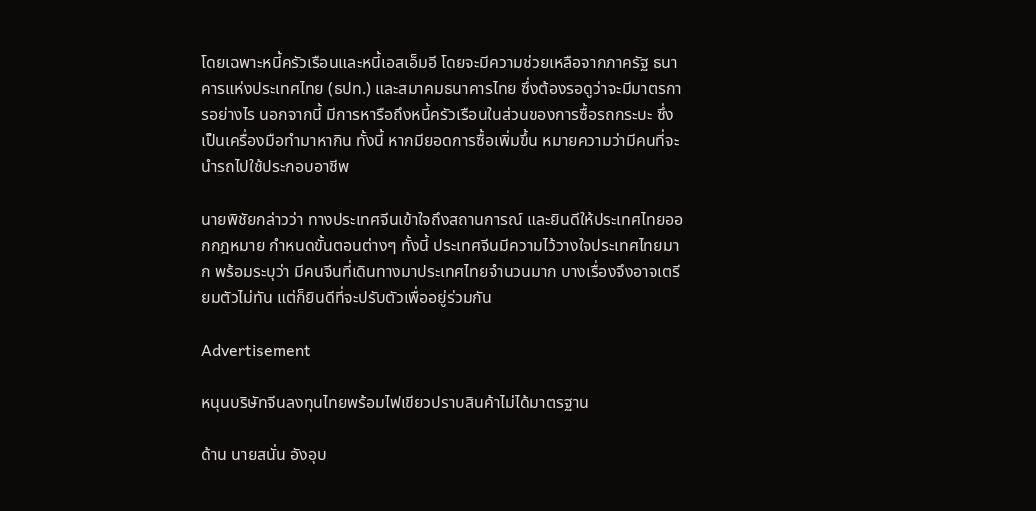โดยเฉพาะหนี้ครัวเรือนและหนี้เอสเอ็มอี โดยจะมีความช่วยเหลือจากภาครัฐ ธนาคารแห่งประเทศไทย (ธปท.) และสมาคมธนาคารไทย ซึ่งต้องรอดูว่าจะมีมาตรการอย่างไร นอกจากนี้ มีการหารือถึงหนี้ครัวเรือนในส่วนของการซื้อรถกระบะ ซึ่งเป็นเครื่องมือทํามาหากิน ทั้งนี้ หากมียอดการซื้อเพิ่มขึ้น หมายความว่ามีคนที่จะนำรถไปใช้ประกอบอาชีพ

นายพิชัยกล่าวว่า ทางประเทศจีนเข้าใจถึงสถานการณ์ และยินดีให้ประเทศไทยออกกฎหมาย กําหนดขั้นตอนต่างๆ ทั้งนี้ ประเทศจีนมีความไว้วางใจประเทศไทยมาก พร้อมระบุว่า มีคนจีนที่เดินทางมาประเทศไทยจํานวนมาก บางเรื่องจึงอาจเตรียมตัวไม่ทัน แต่ก็ยินดีที่จะปรับตัวเพื่ออยู่ร่วมกัน

Advertisement

หนุนบริษัทจีนลงทุนไทยพร้อมไฟเขียวปราบสินค้าไม่ได้มาตรฐาน

ด้าน นายสนั่น อังอุบ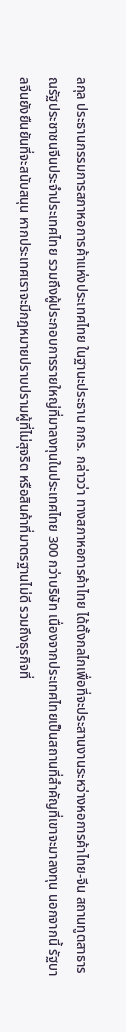ลกุล ประธานกรรมการสภาหอการค้าแห่งประเทศไทย ในฐานะประธาน กกร. กล่าวว่า ทางสภาหอการค้าไทย ได้ตั้งกลไกเพื่อที่จะประสานงานระหว่างหอการค้าไทย-จีน สถานทูตสาธารณรัฐประชาชนจีนประจำประเทศไทย รวมถึงผู้ประกอบการรายใหญ่ที่มาลงทุนในประเทศไทย 300 กว่าบริษัท เนื่องจากประเทศไทยเป็นสถานที่สำคัญที่เขาจะมาลงทุน นอกจากนี้ รัฐบาลจีนยังยืนยันที่จะสนับสนุน หากประเทศเราจะมีกฎหมายปราบปรามผู้ที่ไม่สุจริต หรือสินค้าที่มาตรฐานไม่ดี รวมถึงธุรกิจที่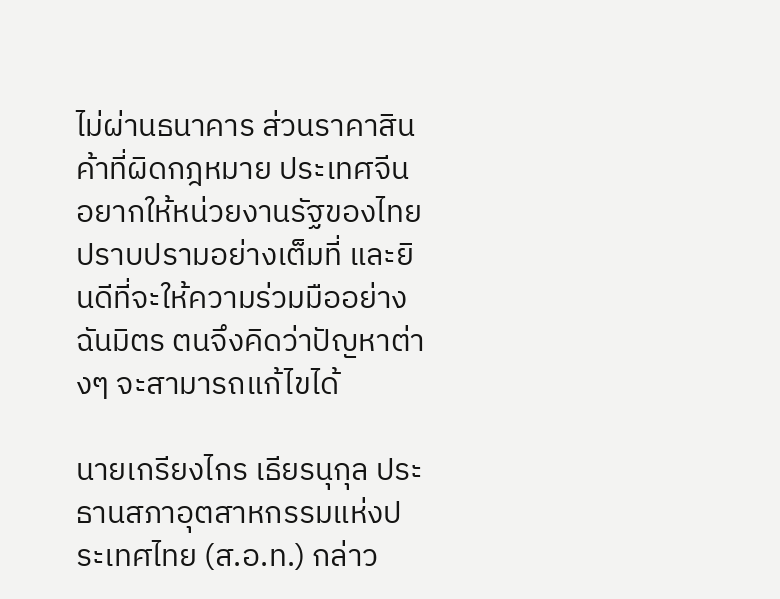ไม่ผ่านธนาคาร ส่วนราคาสินค้าที่ผิดกฎหมาย ประเทศจีนอยากให้หน่วยงานรัฐของไทยปราบปรามอย่างเต็มที่ และยินดีที่จะให้ความร่วมมืออย่างฉันมิตร ตนจึงคิดว่าปัญหาต่างๆ จะสามารถแก้ไขได้

นายเกรียงไกร เธียรนุกุล ประธานสภาอุตสาหกรรมแห่งประเทศไทย (ส.อ.ท.) กล่าว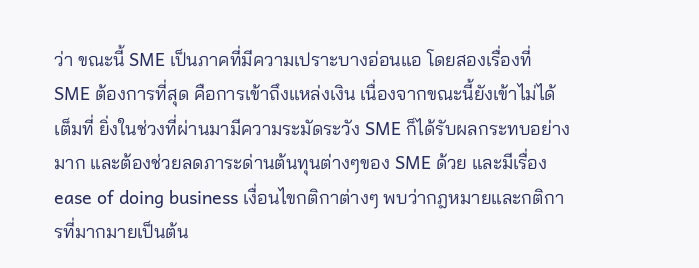ว่า ขณะนี้ SME เป็นภาคที่มีความเปราะบางอ่อนแอ โดยสองเรื่องที่ SME ต้องการที่สุด คือการเข้าถึงแหล่งเงิน เนื่องจากขณะนี้ยังเข้าไม่ได้เต็มที่ ยิ่งในช่วงที่ผ่านมามีความระมัดระวัง SME ก็ได้รับผลกระทบอย่างมาก และต้องช่วยลดภาระด่านต้นทุนต่างๆของ SME ด้วย และมีเรื่อง ease of doing business เงื่อนไขกติกาต่างๆ พบว่ากฎหมายและกติการที่มากมายเป็นต้น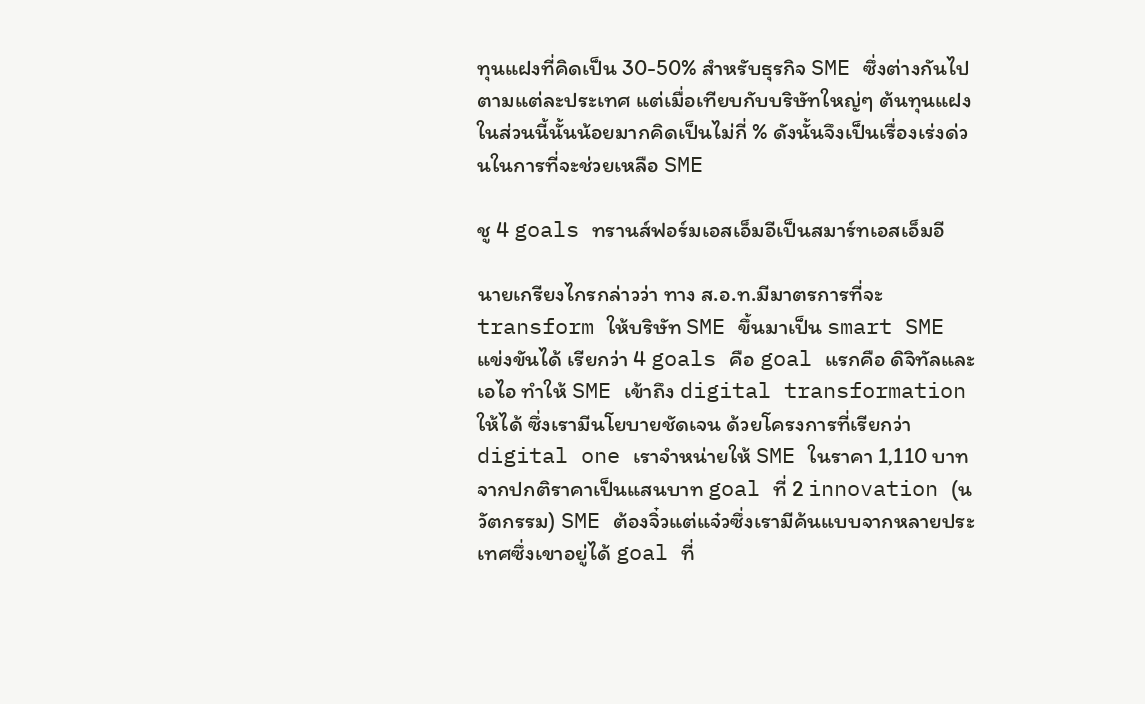ทุนแฝงที่คิดเป็น 30-50% สำหรับธุรกิจ SME ซึ่งต่างกันไปตามแต่ละประเทศ แต่เมื่อเทียบกับบริษัทใหญ่ๆ ต้นทุนแฝงในส่วนนี้นั้นน้อยมากคิดเป็นไม่กี่ % ดังนั้นจึงเป็นเรื่องเร่งด่วนในการที่จะช่วยเหลือ SME

ชู 4 goals ทรานส์ฟอร์มเอสเอ็มอีเป็นสมาร์ทเอสเอ็มอี

นายเกรียงไกรกล่าวว่า ทาง ส.อ.ท.มีมาตรการที่จะ transform ให้บริษัท SME ขึ้นมาเป็น smart SME แข่งขันได้ เรียกว่า 4 goals คือ goal แรกคือ ดิจิทัลและเอไอ ทำให้ SME เข้าถึง digital transformation ให้ได้ ซึ่งเรามีนโยบายชัดเจน ด้วยโครงการที่เรียกว่า digital one เราจำหน่ายให้ SME ในราคา 1,110 บาท จากปกติราคาเป็นแสนบาท goal ที่ 2 innovation (นวัตกรรม) SME ต้องจิ๋วแต่แจ๋วซึ่งเรามีค้นแบบจากหลายประเทศซึ่งเขาอยู่ได้ goal ที่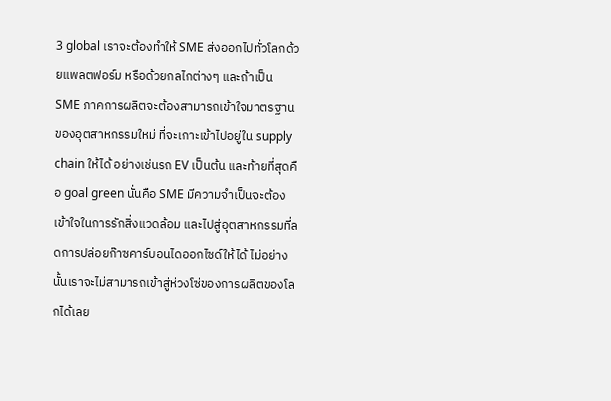3 global เราจะต้องทำให้ SME ส่งออกไปทั่วโลกด้วยแพลตฟอร์ม หรือด้วยกลไกต่างๆ และถ้าเป็น SME ภาคการผลิตจะต้องสามารถเข้าใจมาตรฐานของอุตสาหกรรมใหม่ ที่จะเกาะเข้าไปอยู่ใน supply chain ให้ได้ อย่างเช่นรถ EV เป็นต้น และท้ายที่สุดคือ goal green นั่นคือ SME มีความจำเป็นจะต้องเข้าใจในการรักสิ่งแวดล้อม และไปสู่อุตสาหกรรมที่ลดการปล่อยก๊าซคาร์บอนไดออกไซด์ให้ได้ ไม่อย่างนั้นเราจะไม่สามารถเข้าสู่ห่วงโซ่ของการผลิตของโลกได้เลย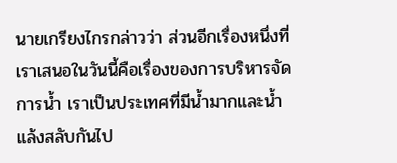นายเกรียงไกรกล่าวว่า ส่วนอีกเรื่องหนึ่งที่เราเสนอในวันนี้คือเรื่องของการบริหารจัดการน้ำ เราเป็นประเทศที่มีน้ำมากและน้ำแล้งสลับกันไป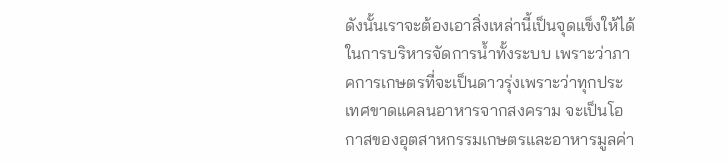ดังนั้นเราจะต้องเอาสิ่งเหล่านี้เป็นจุดแข็งให้ได้ในการบริหารจัดการน้ำทั้งระบบ เพราะว่าภาคการเกษตรที่จะเป็นดาวรุ่งเพราะว่าทุกประเทศขาดแคลนอาหารจากสงคราม จะเป็นโอกาสของอุตสาหกรรมเกษตรและอาหารมูลค่า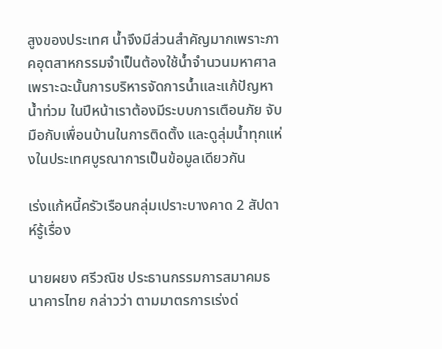สูงของประเทศ น้ำจึงมีส่วนสำคัญมากเพราะภาคอุตสาหกรรมจำเป็นต้องใช้น้ำจำนวนมหาศาล เพราะฉะนั้นการบริหารจัดการน้ำและแก้ปัญหาน้ำท่วม ในปีหน้าเราต้องมีระบบการเตือนภัย จับมือกับเพื่อนบ้านในการติดตั้ง และดูลุ่มน้ำทุกแห่งในประเทศบูรณาการเป็นข้อมูลเดียวกัน

เร่งแก้หนี้ครัวเรือนกลุ่มเปราะบางคาด 2 สัปดาห์รู้เรื่อง

นายผยง ศรีวณิช ประธานกรรมการสมาคมธนาคารไทย กล่าวว่า ตามมาตรการเร่งด่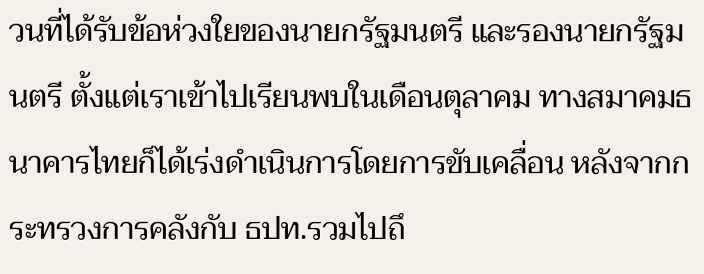วนที่ได้รับข้อห่วงใยของนายกรัฐมนตรี และรองนายกรัฐมนตรี ตั้งแต่เราเข้าไปเรียนพบในเดือนตุลาคม ทางสมาคมธนาคารไทยก็ได้เร่งดำเนินการโดยการขับเคลื่อน หลังจากกระทรวงการคลังกับ ธปท.รวมไปถึ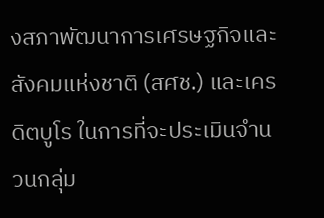งสภาพัฒนาการเศรษฐกิจและสังคมแห่งชาติ (สศช.) และเครดิตบูโร ในการที่จะประเมินจำนวนกลุ่ม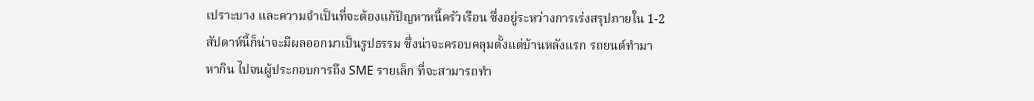เปราะบาง และความจำเป็นที่จะต้องแก้ปัญหาหนี้ครัวเรือน ซึ่งอยู่ระหว่างการเร่งสรุปภายใน 1-2 สัปดาห์นี้ก็น่าจะมีผลออกมาเป็นรูปธรรม ซึ่งน่าจะครอบคลุมตั้งแต่บ้านหลังแรก รถยนต์ทำมาหากิน ไปจนผู้ประกอบการถึง SME รายเล็ก ที่จะสามารถทำ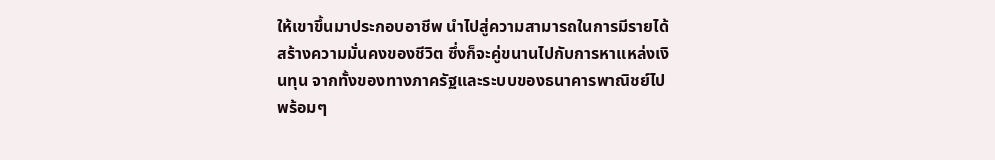ให้เขาขึ้นมาประกอบอาชีพ นำไปสู่ความสามารถในการมีรายได้สร้างความมั่นคงของชีวิต ซึ่งก็จะคู่ขนานไปกับการหาแหล่งเงินทุน จากทั้งของทางภาครัฐและระบบของธนาคารพาณิชย์ไปพร้อมๆ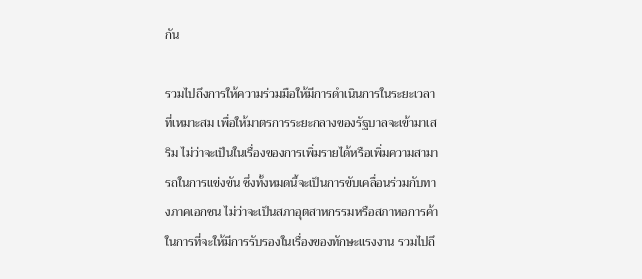กัน

รวมไปถึงการให้ความร่วมมือให้มีการดำเนินการในระยะเวลาที่เหมาะสม เพื่อให้มาตรการระยะกลางของรัฐบาลจะเข้ามาเสริม ไม่ว่าจะเป็นในเรื่องของการเพิ่มรายได้หรือเพิ่มความสามารถในการแข่งขัน ซึ่งทั้งหมดนี้จะเป็นการขับเคลื่อนร่วมกับทางภาคเอกชน ไม่ว่าจะเป็นสภาอุตสาหกรรมหรือสภาหอการค้า ในการที่จะให้มีการรับรองในเรื่องของทักษะแรงงาน รวมไปถึ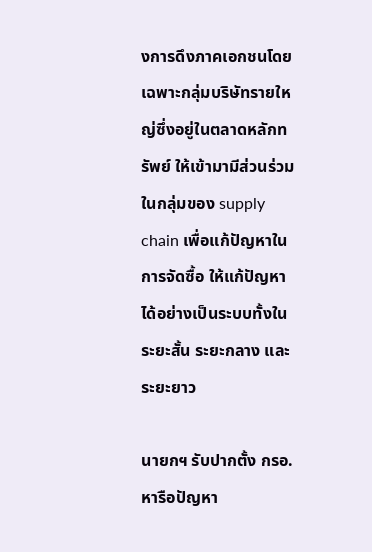งการดึงภาคเอกชนโดยเฉพาะกลุ่มบริษัทรายใหญ่ซึ่งอยู่ในตลาดหลักทรัพย์ ให้เข้ามามีส่วนร่วมในกลุ่มของ supply chain เพื่อแก้ปัญหาในการจัดซื้อ ให้แก้ปัญหาได้อย่างเป็นระบบทั้งในระยะสั้น ระยะกลาง และระยะยาว

นายกฯ รับปากตั้ง กรอ.หารือปัญหา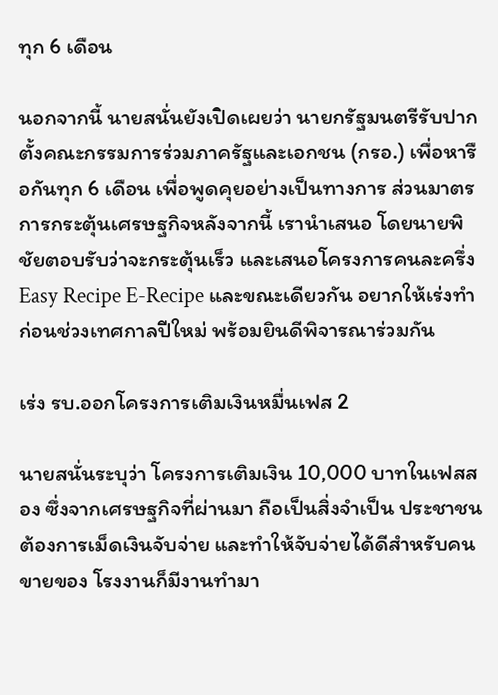ทุก 6 เดือน

นอกจากนี้ นายสนั่นยังเปิดเผยว่า นายกรัฐมนตรีรับปากตั้งคณะกรรมการร่วมภาครัฐและเอกชน (กรอ.) เพื่อหารือกันทุก 6 เดือน เพื่อพูดคุยอย่างเป็นทางการ ส่วนมาตรการกระตุ้นเศรษฐกิจหลังจากนี้ เรานำเสนอ โดยนายพิชัยตอบรับว่าจะกระตุ้นเร็ว และเสนอโครงการคนละครึ่ง Easy Recipe E-Recipe และขณะเดียวกัน อยากให้เร่งทำก่อนช่วงเทศกาลปีใหม่ พร้อมยินดีพิจารณาร่วมกัน

เร่ง รบ.ออกโครงการเติมเงินหมื่นเฟส 2

นายสนั่นระบุว่า โครงการเติมเงิน 10,000 บาทในเฟสสอง ซึ่งจากเศรษฐกิจที่ผ่านมา ถือเป็นสิ่งจำเป็น ประชาชนต้องการเม็ดเงินจับจ่าย และทำให้จับจ่ายได้ดีสำหรับคนขายของ โรงงานก็มีงานทำมา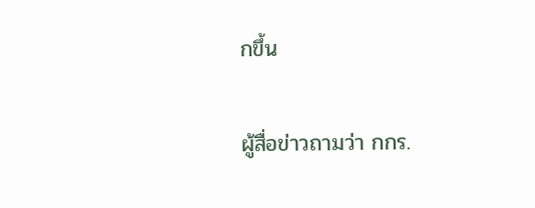กขึ้น

ผู้สื่อข่าวถามว่า กกร.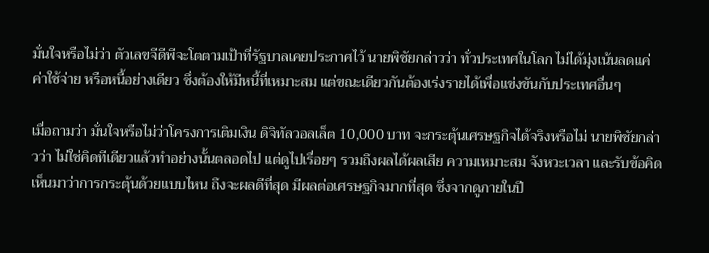มั่นใจหรือไม่ว่า ตัวเลขจีดีพีจะโตตามเป้าที่รัฐบาลเคยประกาศไว้ นายพิชัยกล่าวว่า ทั่วประเทศในโลก ไม่ได้มุ่งเน้นลดแค่ค่าใช้จ่าย หรือหนี้อย่างเดียว ซึ่งต้องให้มีหนี้ที่เหมาะสม แต่ขณะเดียวกันต้องเร่งรายได้เพื่อแข่งขันกับประเทศอื่นๆ

เมื่อถามว่า มั่นใจหรือไม่ว่าโครงการเติมเงิน ดิจิทัลวอลเล็ต 10,000 บาท จะกระตุ้นเศรษฐกิจได้จริงหรือไม่ นายพิชัยกล่าวว่า ไม่ใช่คิดทีเดียวแล้วทำอย่างนั้นตลอดไป แต่ดูไปเรื่อยๆ รวมถึงผลได้ผลเสีย ความเหมาะสม จังหวะเวลา และรับข้อคิดเห็นมาว่าการกระตุ้นด้วยแบบไหน ถึงจะผลดีที่สุด มีผลต่อเศรษฐกิจมากที่สุด ซึ่งจากดูภายในปี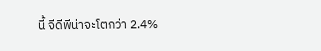นี้ จีดีพีน่าจะโตกว่า 2.4%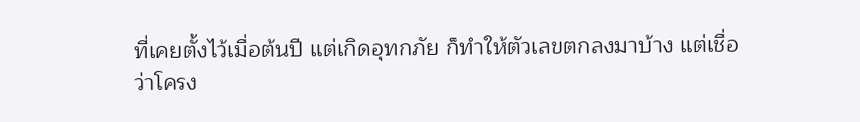ที่เคยตั้งไว้เมื่อต้นปี แต่เกิดอุทกภัย ก็ทำให้ตัวเลขตกลงมาบ้าง แต่เชื่อว่าโครง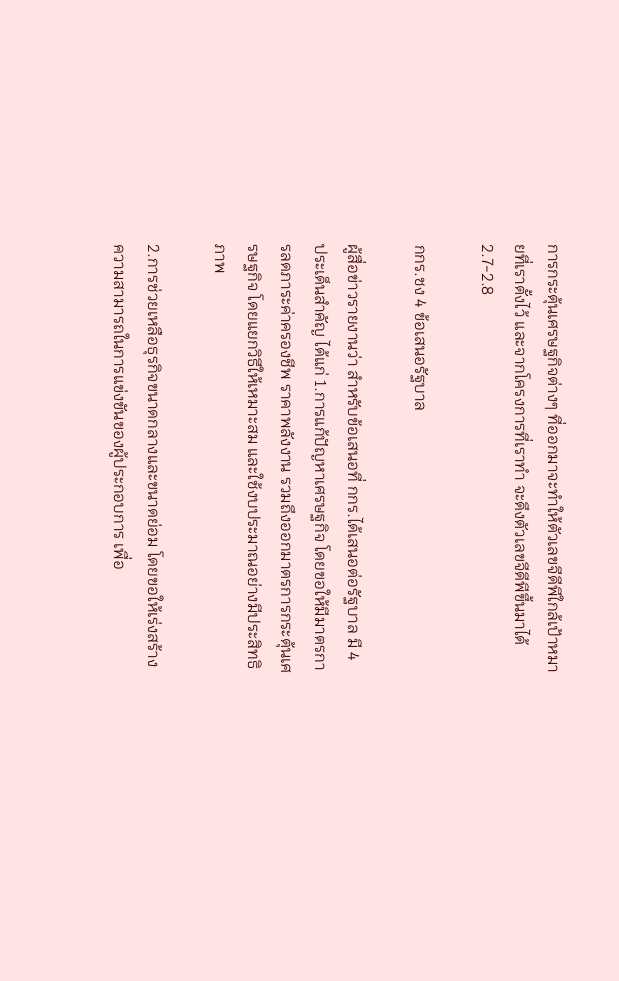การกระตุ้นเศรษฐกิจต่างๆ ที่ออกมาจะทำให้ตัวเลขจีดีพีใกล้เป้าหมายที่เราตั้งไว้ และจากโครงการที่เราทำ จะดึงตัวเลขจีดีพีขึ้นมาได้ 2.7-2.8

กกร.ชง 4 ข้อเสนอรัฐบาล

ผู้สื่อข่าวรายงานว่า สำหรับข้อเสนอที่ กกร.ได้เสนอต่อรัฐบาล มี 4 ประเด็นสําคัญ ได้แก่ 1.การแก้ปัญหาเศรษฐกิจ โดยขอให้มีมาตรการลดภาระค่าครองชีพ ราคาพลังงาน รวมถึงออกมาตรการกระตุ้นเศรษฐกิจ โดยแยกวิธีให้เหมาะสม และใช้งบประมาณอย่างมีประสิทธิภาพ

2.การช่วยเหลือธุรกิจขนาดกลางและขนาดย่อม โดยขอให้เร่งสร้างความสามารถในการแข่งขันของผู้ประกอบการ เพื่อ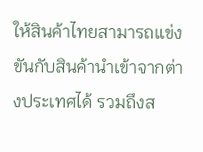ให้สินค้าไทยสามารถแข่งขันกับสินค้านำเข้าจากต่างประเทศได้ รวมถึงส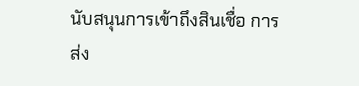นับสนุนการเข้าถึงสินเชื่อ การส่ง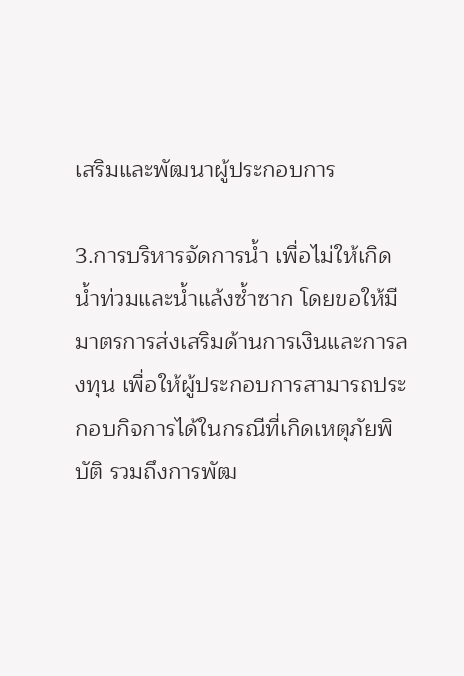เสริมและพัฒนาผู้ประกอบการ

3.การบริหารจัดการน้ำ เพื่อไม่ให้เกิดน้ำท่วมและน้ำแล้งซ้ำซาก โดยขอให้มีมาตรการส่งเสริมด้านการเงินและการลงทุน เพื่อให้ผู้ประกอบการสามารถประกอบกิจการได้ในกรณีที่เกิดเหตุภัยพิบัติ รวมถึงการพัฒ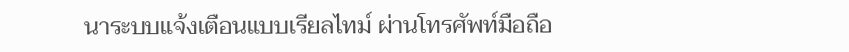นาระบบแจ้งเตือนแบบเรียลไทม์ ผ่านโทรศัพท์มือถือ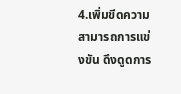4.เพิ่มขีดความสามารถการแข่งขัน ดึงดูดการ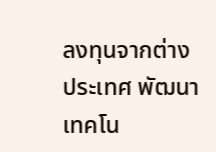ลงทุนจากต่างประเทศ พัฒนาเทคโน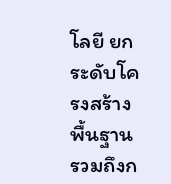โลยี ยกระดับโครงสร้างพื้นฐาน รวมถึงก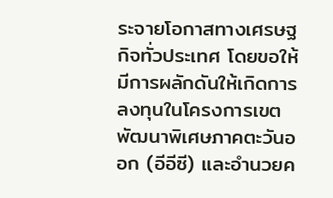ระจายโอกาสทางเศรษฐกิจทั่วประเทศ โดยขอให้มีการผลักดันให้เกิดการลงทุนในโครงการเขตพัฒนาพิเศษภาคตะวันออก (อีอีซี) และอำนวยค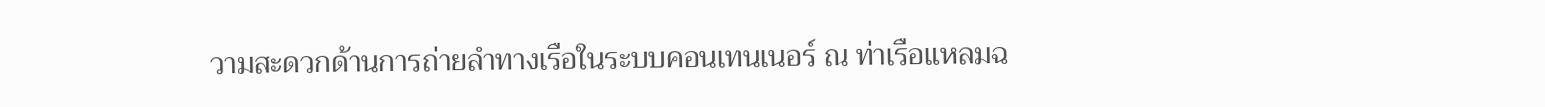วามสะดวกด้านการถ่ายลำทางเรือในระบบคอนเทนเนอร์ ณ ท่าเรือแหลมฉ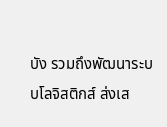บัง รวมถึงพัฒนาระบบโลจิสติกส์ ส่งเส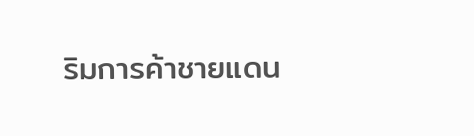ริมการค้าชายแดน